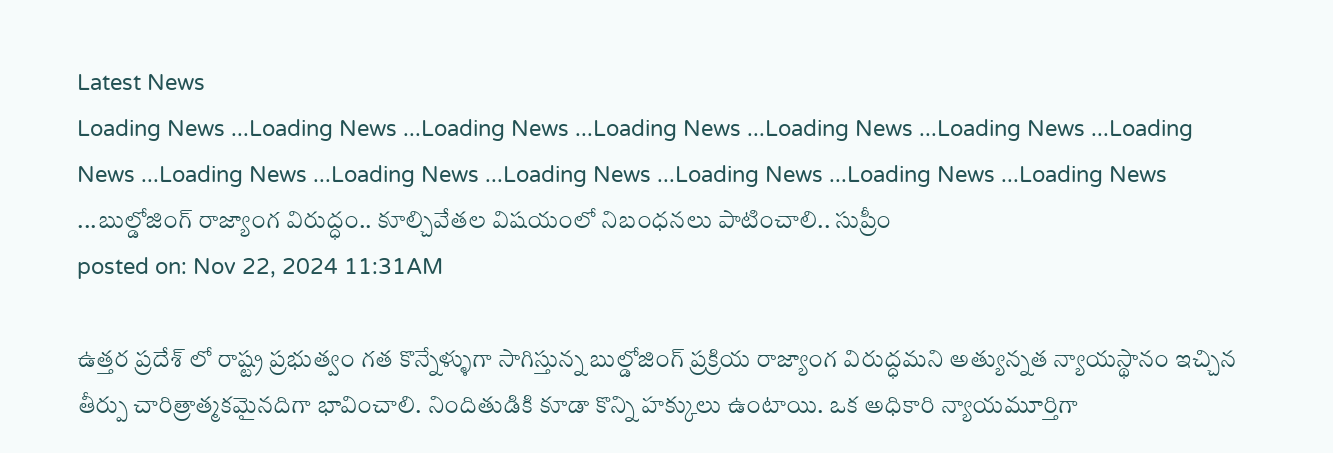Latest News
Loading News ...Loading News ...Loading News ...Loading News ...Loading News ...Loading News ...Loading News ...Loading News ...Loading News ...Loading News ...Loading News ...Loading News ...Loading News ...బుల్డోజింగ్ రాజ్యాంగ విరుద్ధం.. కూల్చివేతల విషయంలో నిబంధనలు పాటించాలి.. సుప్రీం
posted on: Nov 22, 2024 11:31AM

ఉత్తర ప్రదేశ్ లో రాష్ట్ర ప్రభుత్వం గత కొన్నేళ్ళుగా సాగిస్తున్న బుల్డోజింగ్ ప్రక్రియ రాజ్యాంగ విరుద్ధమని అత్యున్నత న్యాయస్థానం ఇచ్చిన తీర్పు చారిత్రాత్మకమైనదిగా భావించాలి. నిందితుడికి కూడా కొన్ని హక్కులు ఉంటాయి. ఒక అధికారి న్యాయమూర్తిగా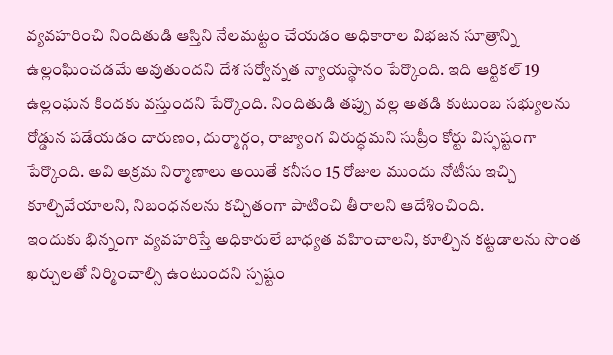వ్యవహరించి నిందితుడి ఆస్తిని నేలమట్టం చేయడం అధికారాల విభజన సూత్రాన్ని ఉల్లంఘించడమే అవుతుందని దేశ సర్వోన్నత న్యాయస్థానం పేర్కొంది. ఇది ఆర్టికల్ 19 ఉల్లంఘన కిందకు వస్తుందని పేర్కొంది. నిందితుడి తప్పు వల్ల అతడి కుటుంబ సభ్యులను రోడ్డున పడేయడం దారుణం, దుర్మార్గం, రాజ్యాంగ విరుద్ధమని సుప్రీం కోర్టు విస్ఫష్టంగా పేర్కొంది. అవి అక్రమ నిర్మాణాలు అయితే కనీసం 15 రోజుల ముందు నోటీసు ఇచ్చి కూల్చివేయాలని, నిబంధనలను కచ్చితంగా పాటించి తీరాలని ఆదేశించింది.
ఇందుకు భిన్నంగా వ్యవహరిస్తే అధికారులే బాధ్యత వహించాలని, కూల్చిన కట్టడాలను సొంత ఖర్చులతో నిర్మించాల్సి ఉంటుందని స్పష్టం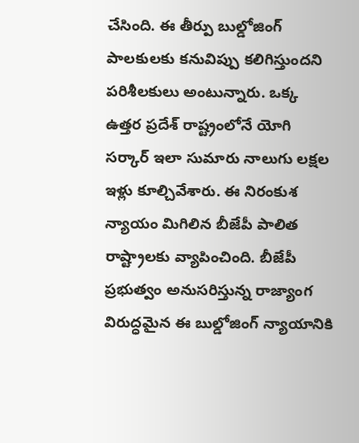చేసింది. ఈ తీర్పు బుల్డోజింగ్ పాలకులకు కనువిప్పు కలిగిస్తుందని పరిశీలకులు అంటున్నారు. ఒక్క ఉత్తర ప్రదేశ్ రాష్ట్రంలోనే యోగి సర్కార్ ఇలా సుమారు నాలుగు లక్షల ఇళ్లు కూల్చివేశారు. ఈ నిరంకుశ న్యాయం మిగిలిన బీజేపీ పాలిత రాష్ట్రాలకు వ్యాపించింది. బీజేపీ ప్రభుత్వం అనుసరిస్తున్న రాజ్యాంగ విరుద్ధమైన ఈ బుల్డోజింగ్ న్యాయానికి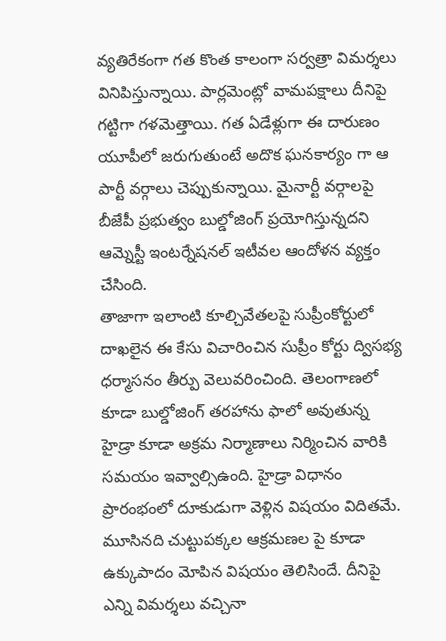వ్యతిరేకంగా గత కొంత కాలంగా సర్వత్రా విమర్శలు వినిపిస్తున్నాయి. పార్లమెంట్లో వామపక్షాలు దీనిపై గట్టిగా గళమెత్తాయి. గత ఏడేళ్లుగా ఈ దారుణం యూపీలో జరుగుతుంటే అదొక ఘనకార్యం గా ఆ పార్టీ వర్గాలు చెప్పుకున్నాయి. మైనార్టీ వర్గాలపై బీజేపీ ప్రభుత్వం బుల్డోజింగ్ ప్రయోగిస్తున్నదని ఆమ్నెస్టీ ఇంటర్నేషనల్ ఇటీవల ఆందోళన వ్యక్తం చేసింది.
తాజాగా ఇలాంటి కూల్చివేతలపై సుప్రీంకోర్టులో దాఖలైన ఈ కేసు విచారించిన సుప్రీం కోర్టు ద్విసభ్య ధర్మాసనం తీర్పు వెలువరించింది. తెలంగాణలో కూడా బుల్డోజింగ్ తరహాను ఫాలో అవుతున్న హైడ్రా కూడా అక్రమ నిర్మాణాలు నిర్మించిన వారికి సమయం ఇవ్వాల్సిఉంది. హైడ్రా విధానం ప్రారంభంలో దూకుడుగా వెళ్లిన విషయం విదితమే. మూసినది చుట్టుపక్కల ఆక్రమణల పై కూడా ఉక్కుపాదం మోపిన విషయం తెలిసిందే. దీనిపై ఎన్ని విమర్శలు వచ్చినా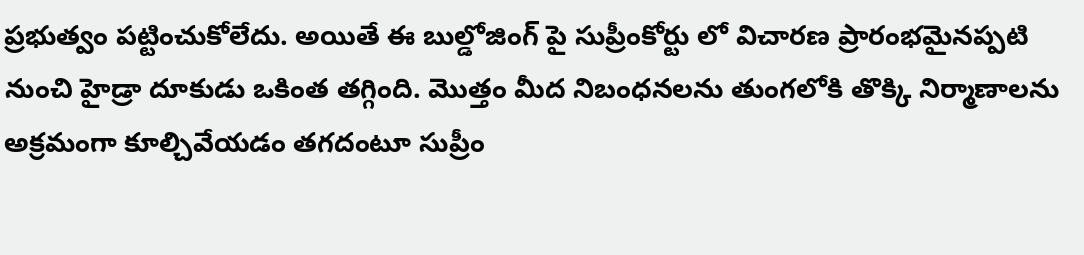ప్రభుత్వం పట్టించుకోలేదు. అయితే ఈ బుల్డోజింగ్ పై సుప్రీంకోర్టు లో విచారణ ప్రారంభమైనప్పటి నుంచి హైడ్రా దూకుడు ఒకింత తగ్గింది. మొత్తం మీద నిబంధనలను తుంగలోకి తొక్కి నిర్మాణాలను అక్రమంగా కూల్చివేయడం తగదంటూ సుప్రీం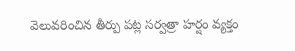వెలువరించిన తీర్పు పట్ల సర్వత్రా హర్షం వ్యక్తం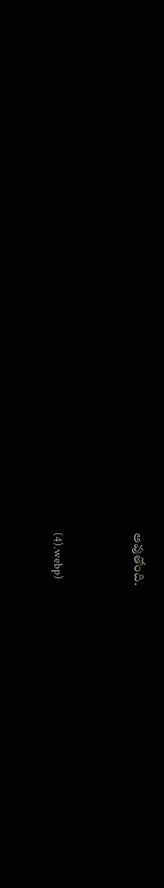అవుతోంది.


(4).webp)